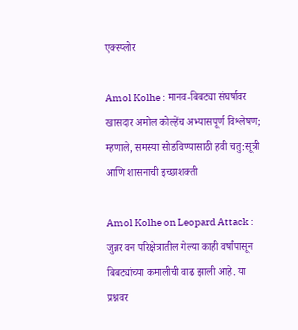एक्स्प्लोर

Amol Kolhe : मानव-बिबट्या संघर्षावर खासदार अमोल कोल्हेंच अभ्यासपूर्ण विश्लेषण; म्हणाले, समस्या सोडविण्यासाठी हवी चतु:सूत्री आणि शासनाची इच्छाशक्ती

Amol Kolhe on Leopard Attack : जुन्नर वन परिक्षेत्रातील गेल्या काही वर्षांपासून बिबट्यांच्या कमालीची वाढ झाली आहे. या प्रश्नवर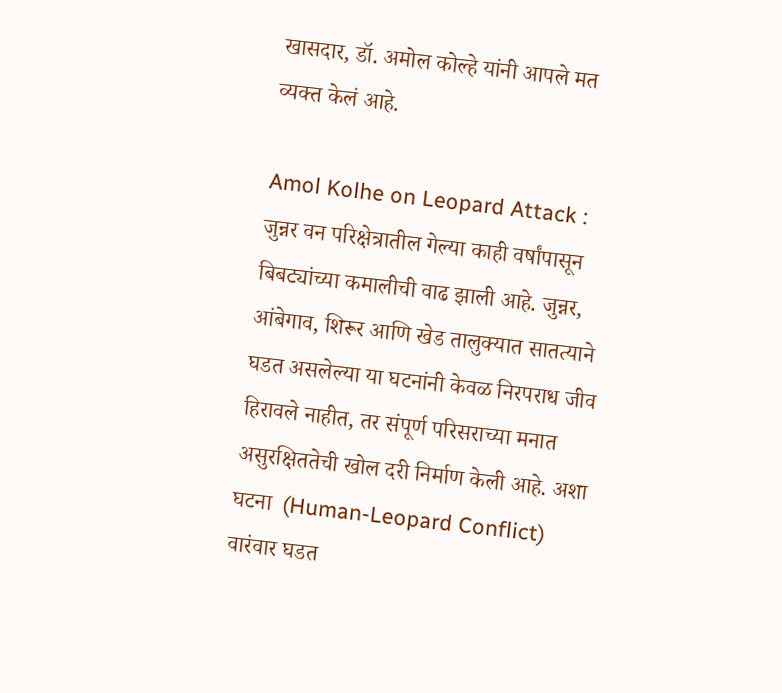खासदार, डॉ. अमोल कोल्हे यांनी आपले मत व्यक्त केलं आहे.

Amol Kolhe on Leopard Attack : जुन्नर वन परिक्षेत्रातील गेल्या काही वर्षांपासून बिबट्यांच्या कमालीची वाढ झाली आहे. जुन्नर, आंबेगाव, शिरूर आणि खेड तालुक्यात सातत्याने घडत असलेल्या या घटनांनी केवळ निरपराध जीव हिरावले नाहीत, तर संपूर्ण परिसराच्या मनात असुरक्षिततेची खोल दरी निर्माण केली आहे. अशा घटना  (Human-Leopard Conflict) वारंवार घडत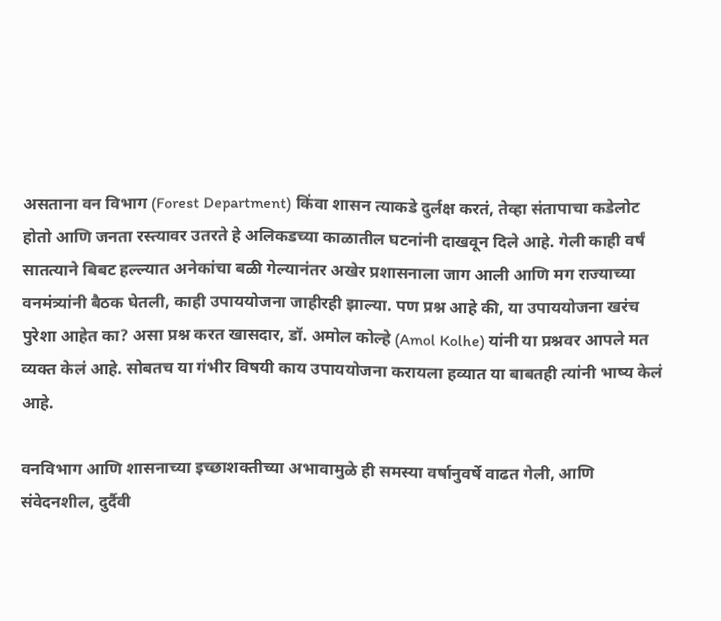असताना वन विभाग (Forest Department) किंवा शासन त्याकडे दुर्लक्ष करतं, तेव्हा संतापाचा कडेलोट होतो आणि जनता रस्त्यावर उतरते हे अलिकडच्या काळातील घटनांनी दाखवून दिले आहे. गेली काही वर्षं सातत्याने बिबट हल्ल्यात अनेकांचा बळी गेल्यानंतर अखेर प्रशासनाला जाग आली आणि मग राज्याच्या वनमंत्र्यांनी बैठक घेतली, काही उपाययोजना जाहीरही झाल्या. पण प्रश्न आहे की, या उपाययोजना खरंच पुरेशा आहेत का? असा प्रश्न करत खासदार, डॉ. अमोल कोल्हे (Amol Kolhe) यांनी या प्रश्नवर आपले मत व्यक्त केलं आहे. सोबतच या गंभीर विषयी काय उपाययोजना करायला हव्यात या बाबतही त्यांनी भाष्य केलं आहे.

वनविभाग आणि शासनाच्या इच्छाशक्तीच्या अभावामुळे ही समस्या वर्षानुवर्षे वाढत गेली, आणि संवेदनशील, दुर्दैवी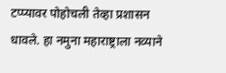टप्प्यावर पोहोचली तेव्हा प्रशासन धावले. हा नमुना महाराष्ट्राला नव्याने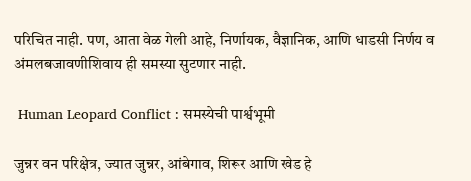परिचित नाही. पण, आता वेळ गेली आहे, निर्णायक, वैज्ञानिक, आणि धाडसी निर्णय व अंमलबजावणीशिवाय ही समस्या सुटणार नाही.

 Human Leopard Conflict : समस्येची पार्श्वभूमी

जुन्नर वन परिक्षेत्र, ज्यात जुन्नर, आंबेगाव, शिरूर आणि खेड हे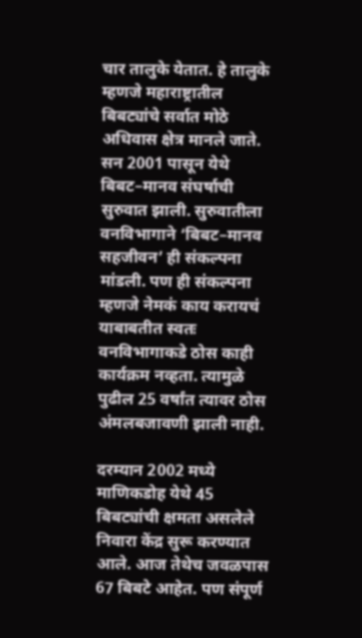चार तालुके येतात. हे तालुके म्हणजे महाराष्ट्रातील बिबट्यांचे सर्वात मोठे अधिवास क्षेत्र मानले जाते. सन 2001 पासून येथे बिबट–मानव संघर्षाची सुरुवात झाली. सुरुवातीला वनविभागाने ‘बिबट–मानव सहजीवन’ ही संकल्पना मांडली. पण ही संकल्पना म्हणजे नेमकं काय करायचं याबाबतीत स्वतः वनविभागाकडे ठोस काही कार्यक्रम नव्हता. त्यामुळे पुढील 25 वर्षांत त्यावर ठोस अंमलबजावणी झाली नाही.

दरम्यान 2002 मध्ये माणिकडोह येथे 45 बिबट्यांची क्षमता असलेले निवारा केंद्र सुरू करण्यात आले. आज तेथेच जवळपास 67 बिबटे आहेत. पण संपूर्ण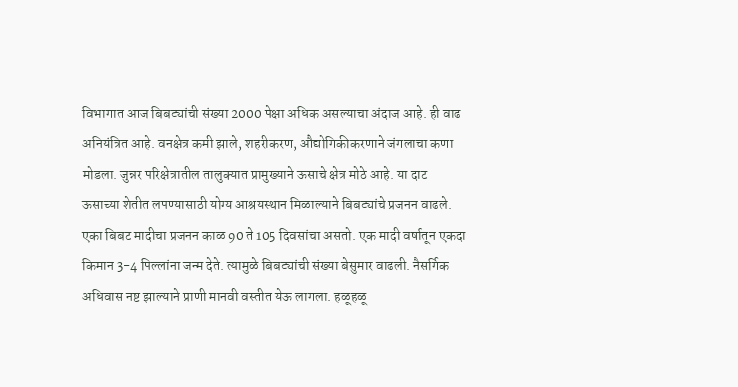विभागात आज बिबट्यांची संख्या 2000 पेक्षा अधिक असल्याचा अंदाज आहे. ही वाढ अनियंत्रित आहे. वनक्षेत्र कमी झाले, शहरीकरण, औद्योगिकीकरणाने जंगलाचा कणा मोडला. जुन्नर परिक्षेत्रातील तालुक्यात प्रामुख्याने ऊसाचे क्षेत्र मोठे आहे. या दाट ऊसाच्या शेतीत लपण्यासाठी योग्य आश्रयस्थान मिळाल्याने बिबट्यांचे प्रजनन वाढले. एका बिबट मादीचा प्रजनन काळ 90 ते 105 दिवसांचा असतो. एक मादी वर्षातून एकदा किमान 3-4 पिल्लांना जन्म देते. त्यामुळे बिबट्यांची संख्या बेसुमार वाढली. नैसर्गिक अधिवास नष्ट झाल्याने प्राणी मानवी वस्तीत येऊ लागला. हळूहळू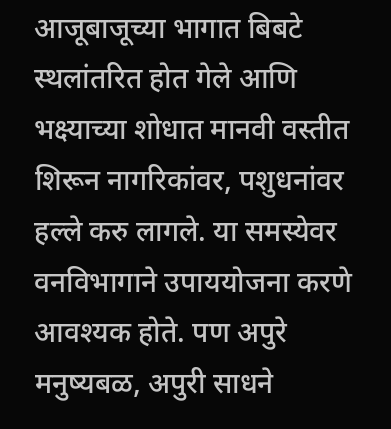आजूबाजूच्या भागात बिबटे स्थलांतरित होत गेले आणि भक्ष्याच्या शोधात मानवी वस्तीत शिरून नागरिकांवर, पशुधनांवर हल्ले करु लागले. या समस्येवर वनविभागाने उपाययोजना करणे आवश्यक होते. पण अपुरे मनुष्यबळ, अपुरी साधने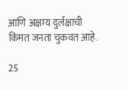आणि अक्षम्य दुर्लक्षाची किंमत जनता चुकवत आहे.

25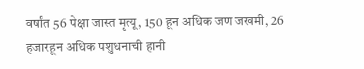वर्षांत 56 पेक्षा जास्त मृत्यू, 150 हून अधिक जण जखमी, 26 हजारहून अधिक पशुधनाची हानी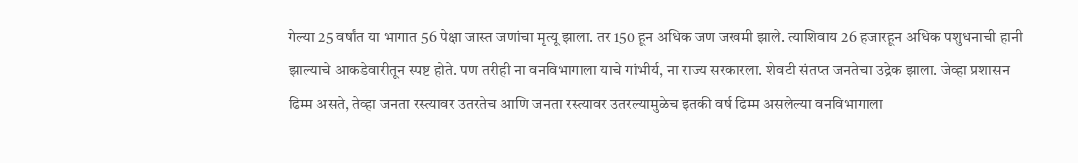गेल्या 25 वर्षांत या भागात 56 पेक्षा जास्त जणांचा मृत्यू झाला. तर 150 हून अधिक जण जखमी झाले. त्याशिवाय 26 हजारहून अधिक पशुधनाची हानी झाल्याचे आकडेवारीतून स्पष्ट होते. पण तरीही ना वनविभागाला याचे गांभीर्य, ना राज्य सरकारला. शेवटी संतप्त जनतेचा उद्रेक झाला. जेव्हा प्रशासन ढिम्म असते, तेव्हा जनता रस्त्यावर उतरतेच आणि जनता रस्त्यावर उतरल्यामुळेच इतकी वर्ष ढिम्म असलेल्या वनविभागाला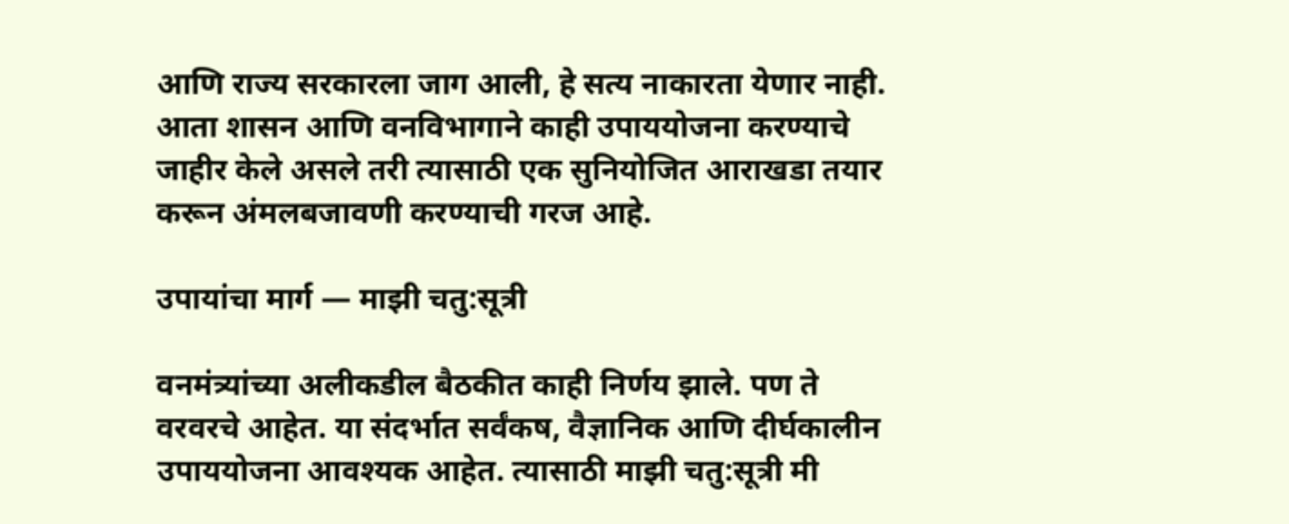आणि राज्य सरकारला जाग आली, हे सत्य नाकारता येणार नाही. आता शासन आणि वनविभागाने काही उपाययोजना करण्याचे जाहीर केले असले तरी त्यासाठी एक सुनियोजित आराखडा तयार करून अंमलबजावणी करण्याची गरज आहे.

उपायांचा मार्ग — माझी चतु:सूत्री

वनमंत्र्यांच्या अलीकडील बैठकीत काही निर्णय झाले. पण ते वरवरचे आहेत. या संदर्भात सर्वंकष, वैज्ञानिक आणि दीर्घकालीन उपाययोजना आवश्यक आहेत. त्यासाठी माझी चतु:सूत्री मी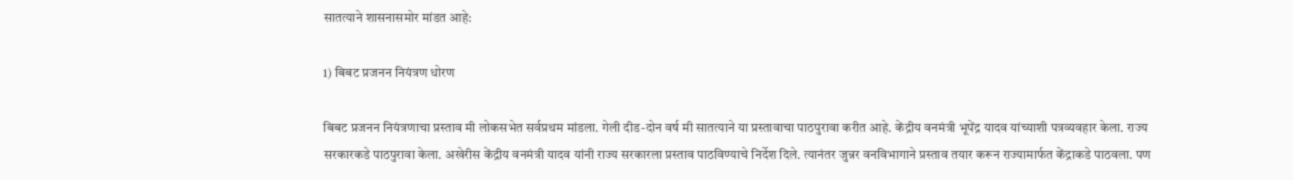सातत्याने शासनासमोर मांडत आहे:

1) बिबट प्रजनन नियंत्रण धोरण

बिबट प्रजनन नियंत्रणाचा प्रस्ताव मी लोकसभेत सर्वप्रथम मांडला. गेली दीड-दोन वर्ष मी सातत्याने या प्रस्तावाचा पाठपुरावा करीत आहे. केंद्रीय वनमंत्री भूपेंद्र यादव यांच्याशी पत्रव्यवहार केला. राज्य सरकारकडे पाठपुरावा केला. अखेरीस केंद्रीय वनमंत्री यादव यांनी राज्य सरकारला प्रस्ताव पाठविण्याचे निर्देश दिले. त्यानंतर जुन्नर वनविभागाने प्रस्ताव तयार करून राज्यामार्फत केंद्राकडे पाठवला. पण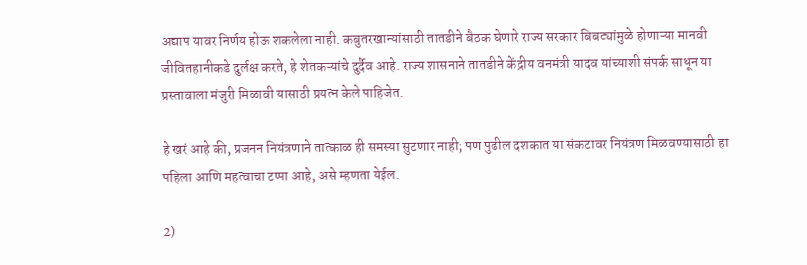अद्याप यावर निर्णय होऊ शकलेला नाही. कबुतरखान्यांसाठी तातडीने बैठक घेणारे राज्य सरकार बिबट्यांमुळे होणाऱ्या मानवी जीवितहानीकडे दुर्लक्ष करते, हे शेतकऱ्यांचे दुर्दैव आहे. राज्य शासनाने तातडीने केंद्रीय वनमंत्री यादव यांच्याशी संपर्क साधून या प्रस्तावाला मंजुरी मिळावी यासाठी प्रयत्न केले पाहिजेत.

हे खरं आहे की, प्रजनन नियंत्रणाने तात्काळ ही समस्या सुटणार नाही; पण पुढील दशकात या संकटावर नियंत्रण मिळवण्यासाठी हा पहिला आणि महत्वाचा टप्पा आहे, असे म्हणता येईल.

2)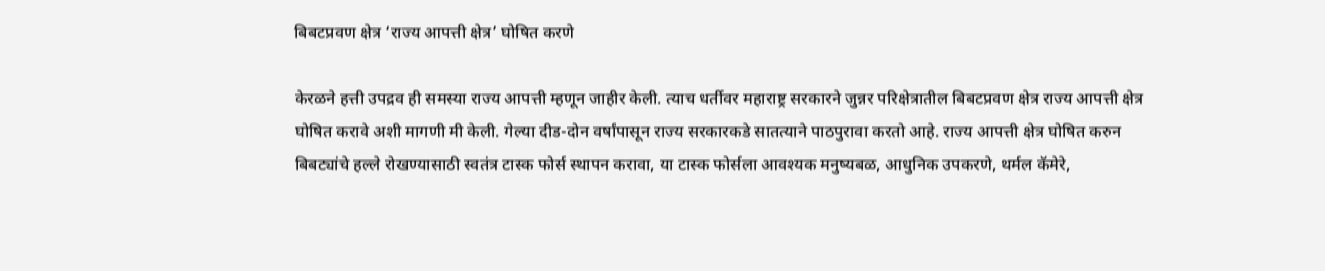बिबटप्रवण क्षेत्र ‘राज्य आपत्ती क्षेत्र’ घोषित करणे

केरळने हत्ती उपद्रव ही समस्या राज्य आपत्ती म्हणून जाहीर केली. त्याच धर्तीवर महाराष्ट्र सरकारने जुन्नर परिक्षेत्रातील बिबटप्रवण क्षेत्र राज्य आपत्ती क्षेत्र घोषित करावे अशी मागणी मी केली. गेल्या दीड-दोन वर्षांपासून राज्य सरकारकडे सातत्याने पाठपुरावा करतो आहे. राज्य आपत्ती क्षेत्र घोषित करुन बिबट्यांचे हल्ले रोखण्यासाठी स्वतंत्र टास्क फोर्स स्थापन करावा, या टास्क फोर्सला आवश्यक मनुष्यबळ, आधुनिक उपकरणे, थर्मल कॅमेरे,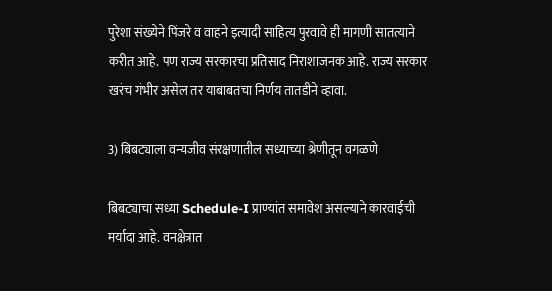पुरेशा संख्येने पिंजरे व वाहने इत्यादी साहित्य पुरवावे ही मागणी सातत्याने करीत आहे. पण राज्य सरकारचा प्रतिसाद निराशाजनक आहे. राज्य सरकार खरंच गंभीर असेल तर याबाबतचा निर्णय तातडीने व्हावा.

3) बिबट्याला वन्यजीव संरक्षणातील सध्याच्या श्रेणीतून वगळणे

बिबट्याचा सध्या Schedule-I प्राण्यांत समावेश असल्याने कारवाईची मर्यादा आहे. वनक्षेत्रात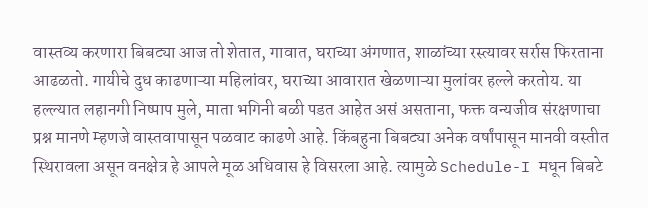वास्तव्य करणारा बिबट्या आज तो शेतात, गावात, घराच्या अंगणात, शाळांच्या रस्त्यावर सर्रास फिरताना आढळतो. गायीचे दुध काढणाऱ्या महिलांवर, घराच्या आवारात खेळणाऱ्या मुलांवर हल्ले करतोय. या हल्ल्यात लहानगी निष्पाप मुले, माता भगिनी बळी पडत आहेत असं असताना, फक्त वन्यजीव संरक्षणाचा प्रश्न मानणे म्हणजे वास्तवापासून पळवाट काढणे आहे. किंबहुना बिबट्या अनेक वर्षांपासून मानवी वस्तीत स्थिरावला असून वनक्षेत्र हे आपले मूळ अधिवास हे विसरला आहे. त्यामुळे Schedule-I मधून बिबटे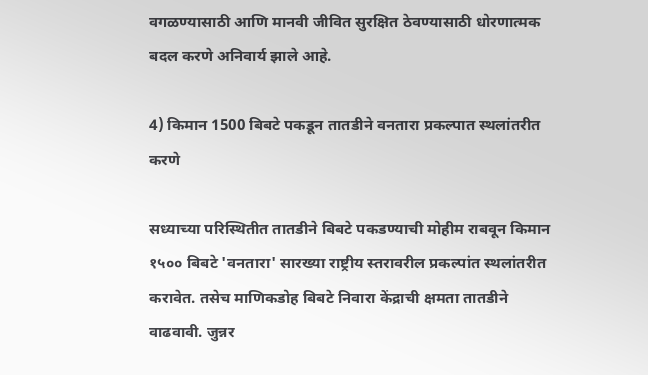वगळण्यासाठी आणि मानवी जीवित सुरक्षित ठेवण्यासाठी धोरणात्मक बदल करणे अनिवार्य झाले आहे.

4) किमान 1500 बिबटे पकडून तातडीने वनतारा प्रकल्पात स्थलांतरीत करणे

सध्याच्या परिस्थितीत तातडीने बिबटे पकडण्याची मोहीम राबवून किमान १५०० बिबटे 'वनतारा' सारख्या राष्ट्रीय स्तरावरील प्रकल्पांत स्थलांतरीत करावेत. तसेच माणिकडोह बिबटे निवारा केंद्राची क्षमता तातडीने वाढवावी. जुन्नर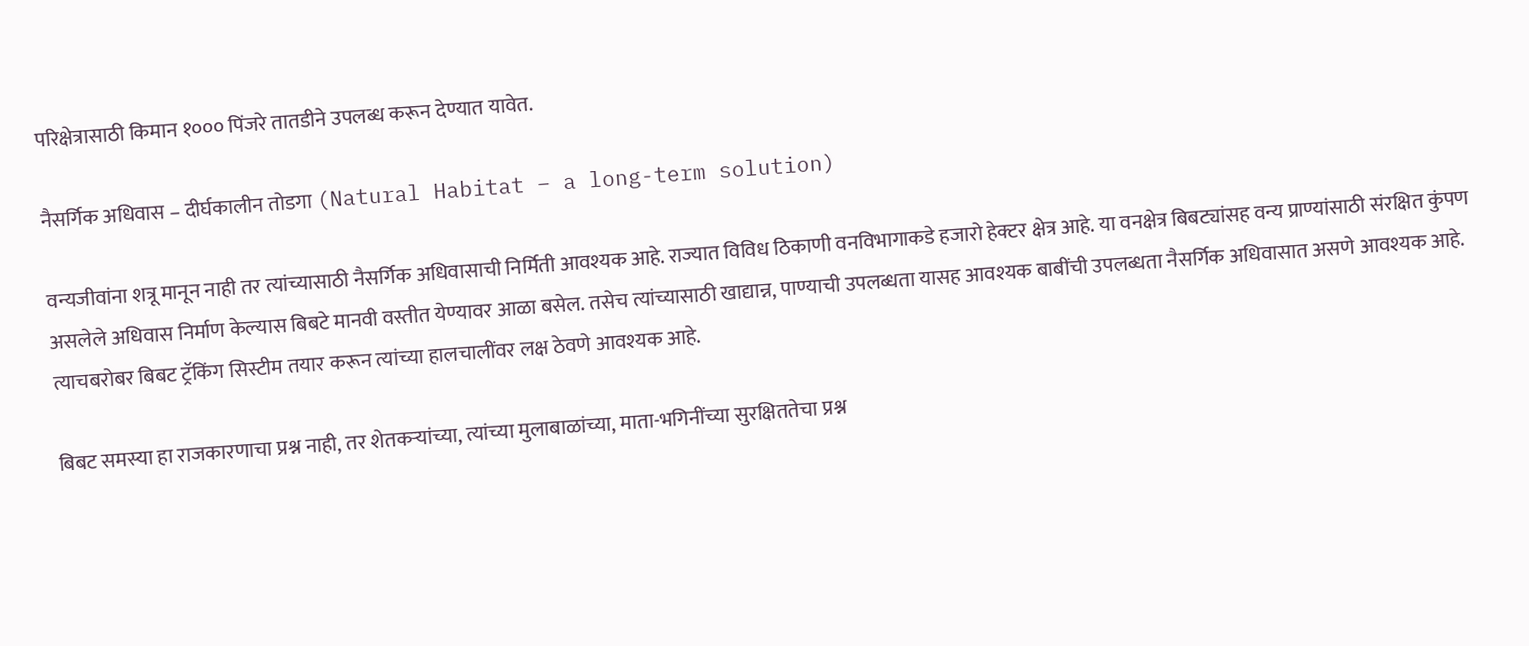परिक्षेत्रासाठी किमान १००० पिंजरे तातडीने उपलब्ध करून देण्यात यावेत.

नैसर्गिक अधिवास – दीर्घकालीन तोडगा (Natural Habitat – a long-term solution)

वन्यजीवांना शत्रू मानून नाही तर त्यांच्यासाठी नैसर्गिक अधिवासाची निर्मिती आवश्यक आहे. राज्यात विविध ठिकाणी वनविभागाकडे हजारो‌ हेक्टर क्षेत्र आहे. या वनक्षेत्र बिबट्यांसह वन्य प्राण्यांसाठी संरक्षित कुंपण असलेले अधिवास निर्माण केल्यास बिबटे मानवी वस्तीत येण्यावर आळा बसेल. तसेच त्यांच्यासाठी खाद्यान्न, पाण्याची उपलब्धता यासह आवश्यक बाबींची उपलब्धता नैसर्गिक अधिवासात असणे आवश्यक आहे. त्याचबरोबर बिबट ट्रॅकिंग सिस्टीम तयार करून त्यांच्या हालचालींवर लक्ष ठेवणे आवश्यक आहे.

बिबट समस्या हा राजकारणाचा प्रश्न नाही, तर शेतकऱ्यांच्या, त्यांच्या मुलाबाळांच्या, माता-भगिनींच्या सुरक्षिततेचा प्रश्न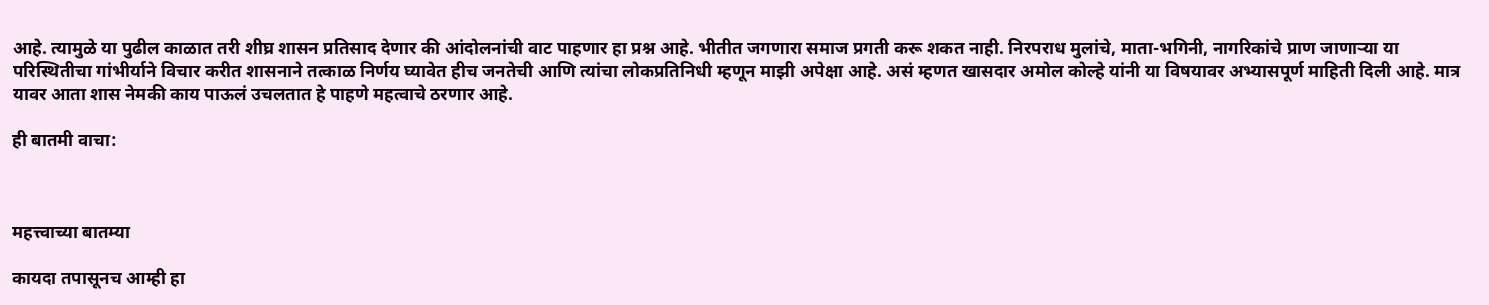आहे. त्यामुळे या पुढील काळात तरी शीघ्र शासन प्रतिसाद देणार की आंदोलनांची वाट पाहणार हा प्रश्न आहे. भीतीत जगणारा समाज प्रगती करू शकत नाही. निरपराध मुलांचे, माता-भगिनी, नागरिकांचे प्राण जाणाऱ्या या परिस्थितीचा गांभीर्याने विचार करीत शासनाने तत्काळ निर्णय घ्यावेत हीच जनतेची आणि त्यांचा लोकप्रतिनिधी म्हणून माझी अपेक्षा आहे. असं म्हणत खासदार अमोल कोल्हे यांनी या विषयावर अभ्यासपूर्ण माहिती दिली आहे. मात्र यावर आता शास नेमकी काय पाऊलं उचलतात हे पाहणे महत्वाचे ठरणार आहे.

ही बातमी वाचा:



महत्त्वाच्या बातम्या

कायदा तपासूनच आम्ही हा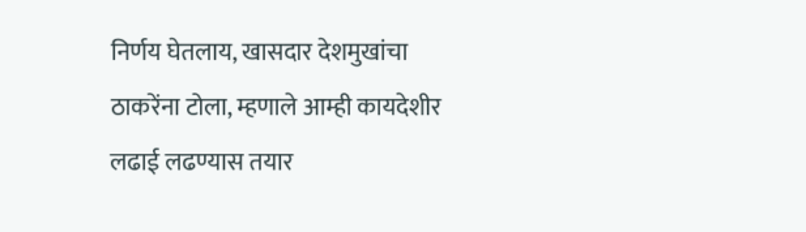निर्णय घेतलाय, खासदार देशमुखांचा ठाकरेंना टोला, म्हणाले आम्ही कायदेशीर लढाई लढण्यास तयार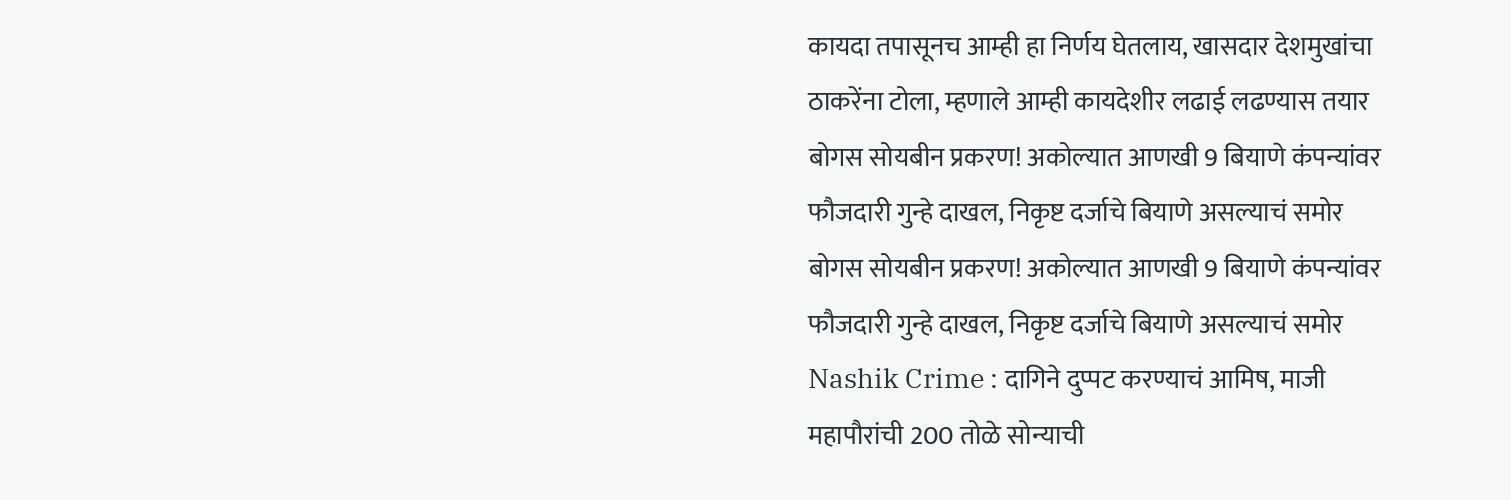कायदा तपासूनच आम्ही हा निर्णय घेतलाय, खासदार देशमुखांचा ठाकरेंना टोला, म्हणाले आम्ही कायदेशीर लढाई लढण्यास तयार
बोगस सोयबीन प्रकरण! अकोल्यात आणखी 9 बियाणे कंपन्यांवर फौजदारी गुन्हे दाखल, निकृष्ट दर्जाचे बियाणे असल्याचं समोर
बोगस सोयबीन प्रकरण! अकोल्यात आणखी 9 बियाणे कंपन्यांवर फौजदारी गुन्हे दाखल, निकृष्ट दर्जाचे बियाणे असल्याचं समोर
Nashik Crime : दागिने दुप्पट करण्याचं आमिष, माजी महापौरांची 200 तोळे सोन्याची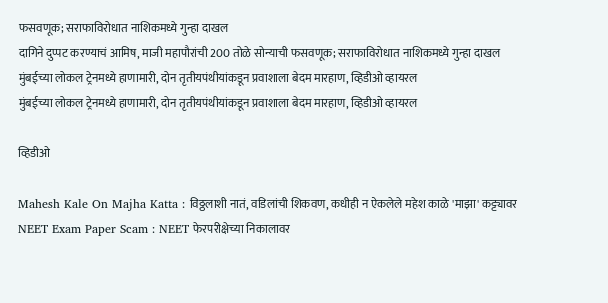फसवणूक; सराफाविरोधात नाशिकमध्ये गुन्हा दाखल
दागिने दुप्पट करण्याचं आमिष, माजी महापौरांची 200 तोळे सोन्याची फसवणूक; सराफाविरोधात नाशिकमध्ये गुन्हा दाखल
मुंबईच्या लोकल ट्रेनमध्ये हाणामारी, दोन तृतीयपंथीयांकडून प्रवाशाला बेदम मारहाण, व्हिडीओ व्हायरल
मुंबईच्या लोकल ट्रेनमध्ये हाणामारी, दोन तृतीयपंथीयांकडून प्रवाशाला बेदम मारहाण, व्हिडीओ व्हायरल

व्हिडीओ

Mahesh Kale On Majha Katta : विठ्ठलाशी नातं, वडिलांची शिकवण, कधीही न ऐकलेले महेश काळे 'माझा' कट्ट्यावर
NEET Exam Paper Scam : NEET फेरपरीक्षेच्या निकालावर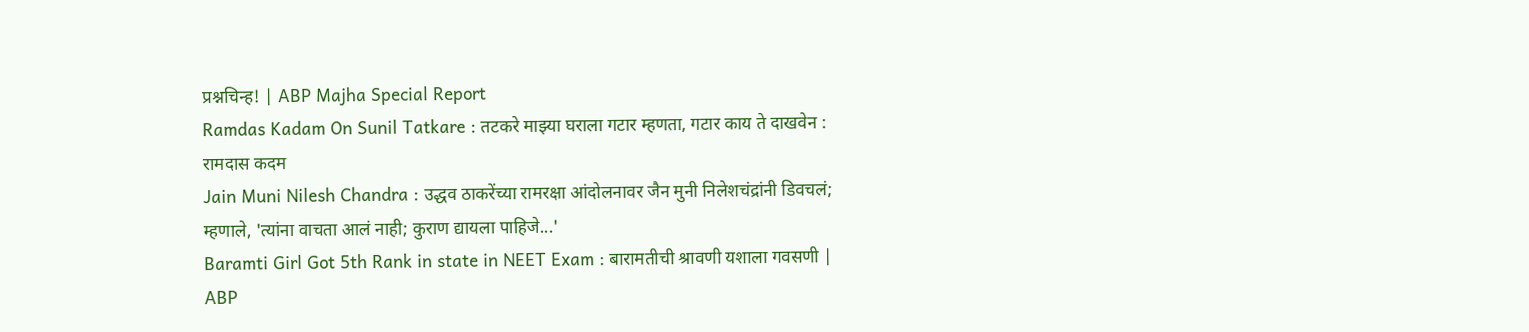प्रश्नचिन्ह! | ABP Majha Special Report
Ramdas Kadam On Sunil Tatkare : तटकरे माझ्या घराला गटार म्हणता, गटार काय ते दाखवेन : रामदास कदम
Jain Muni Nilesh Chandra : उद्धव ठाकरेंच्या रामरक्षा आंदोलनावर जैन मुनी निलेशचंद्रांनी डिवचलं; म्हणाले, 'त्यांना वाचता आलं नाही; कुराण द्यायला पाहिजे...'
Baramti Girl Got 5th Rank in state in NEET Exam : बारामतीची श्रावणी यशाला गवसणी | ABP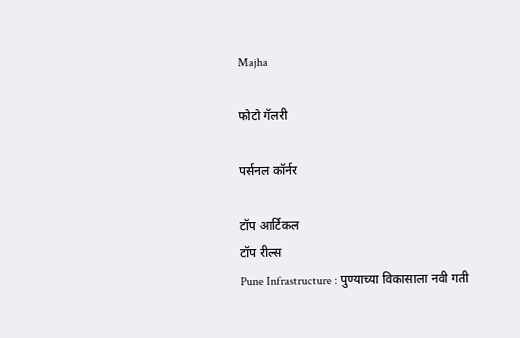Majha

फोटो गॅलरी

पर्सनल कॉर्नर

टॉप आर्टिकल
टॉप रील्स
Pune Infrastructure : पुण्याच्या विकासाला नवी गती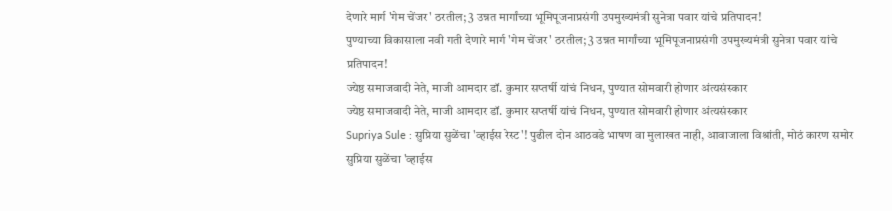देणारे मार्ग 'गेम चेंजर' ठरतील; 3 उन्नत मार्गांच्या भूमिपूजनाप्रसंगी उपमुख्यमंत्री सुनेत्रा पवार यांचे प्रतिपादन!
पुण्याच्या विकासाला नवी गती देणारे मार्ग 'गेम चेंजर' ठरतील; 3 उन्नत मार्गांच्या भूमिपूजनाप्रसंगी उपमुख्यमंत्री सुनेत्रा पवार यांचे प्रतिपादन!
ज्येष्ठ समाजवादी नेते, माजी आमदार डॉ. कुमार सप्तर्षी यांचं निधन, पुण्यात सोमवारी होणार अंत्यसंस्कार
ज्येष्ठ समाजवादी नेते, माजी आमदार डॉ. कुमार सप्तर्षी यांचं निधन, पुण्यात सोमवारी होणार अंत्यसंस्कार
Supriya Sule : सुप्रिया सुळेंचा 'व्हाईस रेस्ट'! पुढील दोन आठवडे भाषण वा मुलाखत नाही, आवाजाला विश्रांती, मोठं कारण समोर
सुप्रिया सुळेंचा 'व्हाईस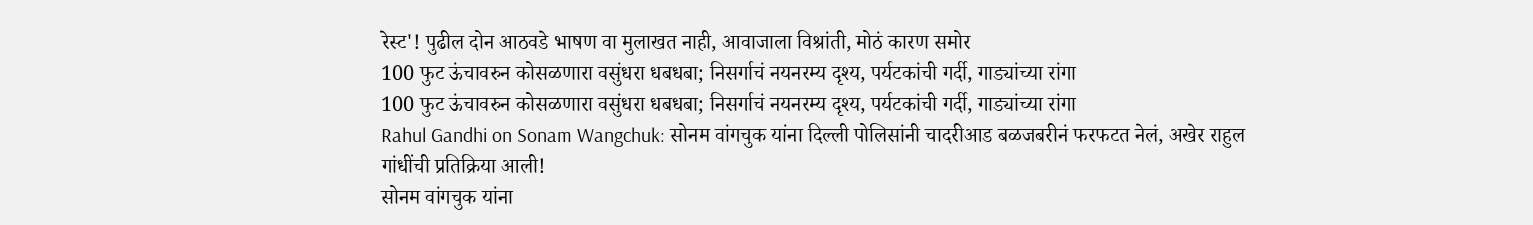रेस्ट'! पुढील दोन आठवडे भाषण वा मुलाखत नाही, आवाजाला विश्रांती, मोठं कारण समोर
100 फुट ऊंचावरुन कोसळणारा वसुंधरा धबधबा; निसर्गाचं नयनरम्य दृश्य, पर्यटकांची गर्दी, गाड्यांच्या रांगा
100 फुट ऊंचावरुन कोसळणारा वसुंधरा धबधबा; निसर्गाचं नयनरम्य दृश्य, पर्यटकांची गर्दी, गाड्यांच्या रांगा
Rahul Gandhi on Sonam Wangchuk: सोनम वांगचुक यांना दिल्ली पोलिसांनी चादरीआड बळजबरीनं फरफटत नेलं, अखेर राहुल गांधींची प्रतिक्रिया आली!
सोनम वांगचुक यांना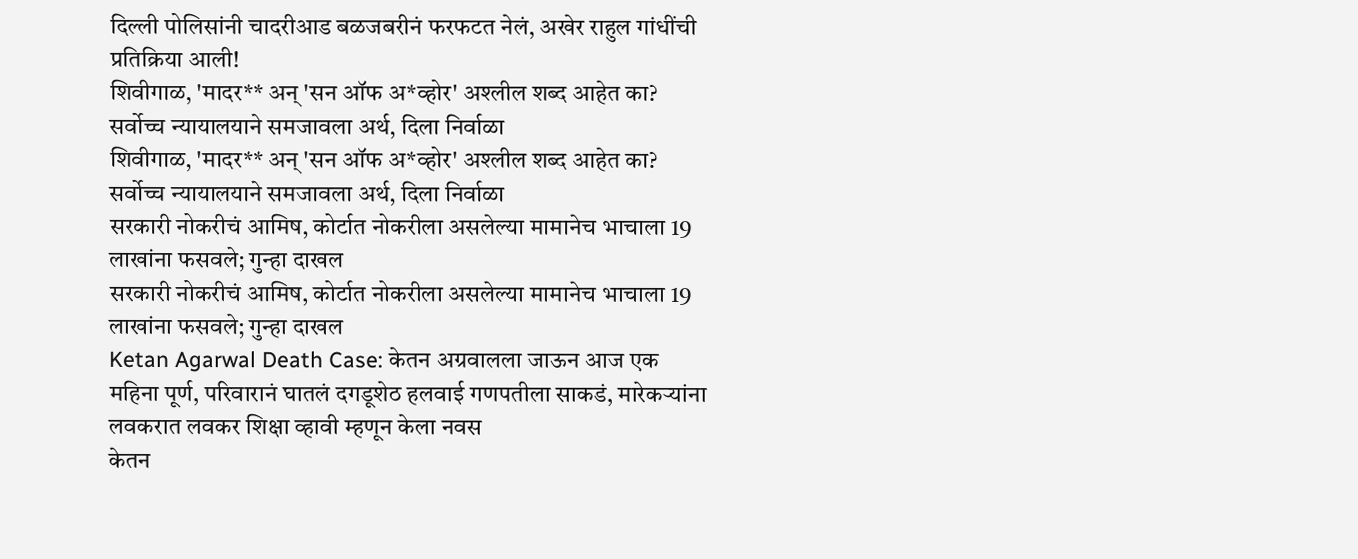दिल्ली पोलिसांनी चादरीआड बळजबरीनं फरफटत नेलं, अखेर राहुल गांधींची प्रतिक्रिया आली!
शिवीगाळ, 'मादर** अन् 'सन ऑफ अ*व्होर' अश्लील शब्द आहेत का? सर्वोच्च न्यायालयाने समजावला अर्थ, दिला निर्वाळा
शिवीगाळ, 'मादर** अन् 'सन ऑफ अ*व्होर' अश्लील शब्द आहेत का? सर्वोच्च न्यायालयाने समजावला अर्थ, दिला निर्वाळा
सरकारी नोकरीचं आमिष, कोर्टात नोकरीला असलेल्या मामानेच भाचाला 19 लाखांना फसवले; गुन्हा दाखल
सरकारी नोकरीचं आमिष, कोर्टात नोकरीला असलेल्या मामानेच भाचाला 19 लाखांना फसवले; गुन्हा दाखल
Ketan Agarwal Death Case: केतन अग्रवालला जाऊन आज एक महिना पूर्ण, परिवारानं घातलं दगडूशेठ हलवाई गणपतीला साकडं, मारेकऱ्यांना लवकरात लवकर शिक्षा व्हावी म्हणून केला नवस
केतन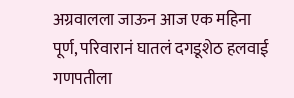अग्रवालला जाऊन आज एक महिना पूर्ण, परिवारानं घातलं दगडूशेठ हलवाई गणपतीला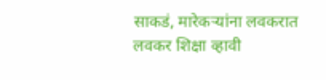साकडं, मारेकऱ्यांना लवकरात लवकर शिक्षा व्हावी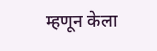म्हणून केला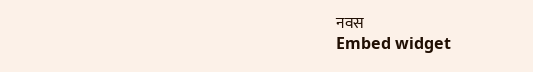नवस
Embed widget